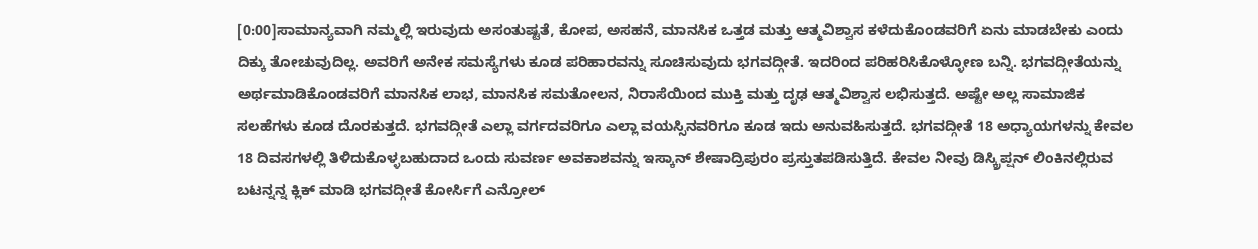[0:00]ಸಾಮಾನ್ಯವಾಗಿ ನಮ್ಮಲ್ಲಿ ಇರುವುದು ಅಸಂತುಷ್ಟತೆ, ಕೋಪ, ಅಸಹನೆ, ಮಾನಸಿಕ ಒತ್ತಡ ಮತ್ತು ಆತ್ಮವಿಶ್ವಾಸ ಕಳೆದುಕೊಂಡವರಿಗೆ ಏನು ಮಾಡಬೇಕು ಎಂದು ದಿಕ್ಕು ತೋಚುವುದಿಲ್ಲ. ಅವರಿಗೆ ಅನೇಕ ಸಮಸ್ಯೆಗಳು ಕೂಡ ಪರಿಹಾರವನ್ನು ಸೂಚಿಸುವುದು ಭಗವದ್ಗೀತೆ. ಇದರಿಂದ ಪರಿಹರಿಸಿಕೊಳ್ಳೋಣ ಬನ್ನಿ. ಭಗವದ್ಗೀತೆಯನ್ನು ಅರ್ಥಮಾಡಿಕೊಂಡವರಿಗೆ ಮಾನಸಿಕ ಲಾಭ, ಮಾನಸಿಕ ಸಮತೋಲನ, ನಿರಾಸೆಯಿಂದ ಮುಕ್ತಿ ಮತ್ತು ದೃಢ ಆತ್ಮವಿಶ್ವಾಸ ಲಭಿಸುತ್ತದೆ. ಅಷ್ಟೇ ಅಲ್ಲ ಸಾಮಾಜಿಕ ಸಲಹೆಗಳು ಕೂಡ ದೊರಕುತ್ತದೆ. ಭಗವದ್ಗೀತೆ ಎಲ್ಲಾ ವರ್ಗದವರಿಗೂ ಎಲ್ಲಾ ವಯಸ್ಸಿನವರಿಗೂ ಕೂಡ ಇದು ಅನುವಹಿಸುತ್ತದೆ. ಭಗವದ್ಗೀತೆ 18 ಅಧ್ಯಾಯಗಳನ್ನು ಕೇವಲ 18 ದಿವಸಗಳಲ್ಲಿ ತಿಳಿದುಕೊಳ್ಳಬಹುದಾದ ಒಂದು ಸುವರ್ಣ ಅವಕಾಶವನ್ನು ಇಸ್ಕಾನ್ ಶೇಷಾದ್ರಿಪುರಂ ಪ್ರಸ್ತುತಪಡಿಸುತ್ತಿದೆ. ಕೇವಲ ನೀವು ಡಿಸ್ಕ್ರಿಪ್ಷನ್ ಲಿಂಕಿನಲ್ಲಿರುವ ಬಟನ್ನನ್ನ ಕ್ಲಿಕ್ ಮಾಡಿ ಭಗವದ್ಗೀತೆ ಕೋರ್ಸಿಗೆ ಎನ್ರೋಲ್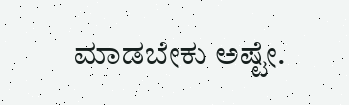ಮಾಡಬೇಕು ಅಷ್ಟೇ.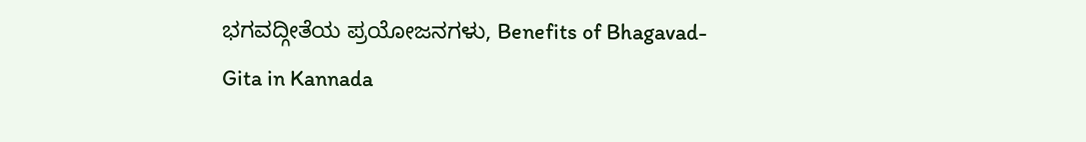ಭಗವದ್ಗೀತೆಯ ಪ್ರಯೋಜನಗಳು, Benefits of Bhagavad-Gita in Kannada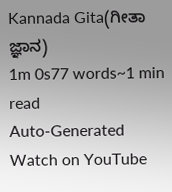Kannada Gita(ಗೀತಾ ಜ್ಞಾನ)
1m 0s77 words~1 min read
Auto-Generated
Watch on YouTube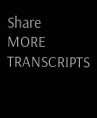Share
MORE TRANSCRIPTS